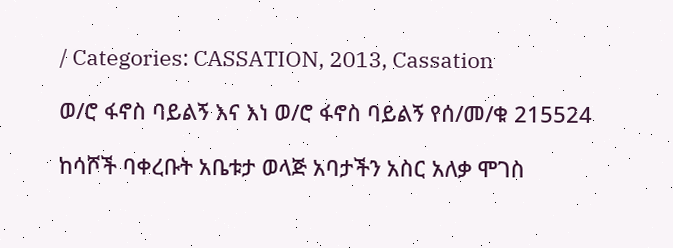/ Categories: CASSATION, 2013, Cassation

ወ/ሮ ፋኖስ ባይልኝ እና እነ ወ/ሮ ፋኖስ ባይልኝ የሰ/መ/ቁ 215524

ከሳሾች ባቀረቡት አቤቱታ ወላጅ አባታችን አስር አለቃ ሞገስ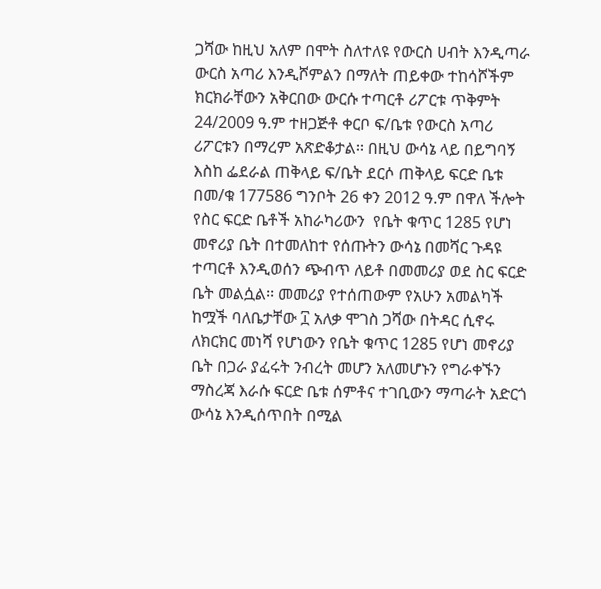ጋሻው ከዚህ አለም በሞት ስለተለዩ የውርስ ሀብት እንዲጣራ ውርስ አጣሪ እንዲሾምልን በማለት ጠይቀው ተከሳሾችም ክርክራቸውን አቅርበው ውርሱ ተጣርቶ ሪፖርቱ ጥቅምት 24/2009 ዓ.ም ተዘጋጅቶ ቀርቦ ፍ/ቤቱ የውርስ አጣሪ ሪፖርቱን በማረም አጽድቆታል፡፡ በዚህ ውሳኔ ላይ በይግባኝ እስከ ፌደራል ጠቅላይ ፍ/ቤት ደርሶ ጠቅላይ ፍርድ ቤቱ በመ/ቁ 177586 ግንቦት 26 ቀን 2012 ዓ.ም በዋለ ችሎት የስር ፍርድ ቤቶች አከራካሪውን  የቤት ቁጥር 1285 የሆነ መኖሪያ ቤት በተመለከተ የሰጡትን ውሳኔ በመሻር ጉዳዩ ተጣርቶ እንዲወሰን ጭብጥ ለይቶ በመመሪያ ወደ ስር ፍርድ ቤት መልሷል፡፡ መመሪያ የተሰጠውም የአሁን አመልካች ከሟች ባለቤታቸው ፲ አለቃ ሞገስ ጋሻው በትዳር ሲኖሩ ለክርክር መነሻ የሆነውን የቤት ቁጥር 1285 የሆነ መኖሪያ ቤት በጋራ ያፈሩት ንብረት መሆን አለመሆኑን የግራቀኙን ማስረጃ እራሱ ፍርድ ቤቱ ሰምቶና ተገቢውን ማጣራት አድርጎ ውሳኔ እንዲሰጥበት በሚል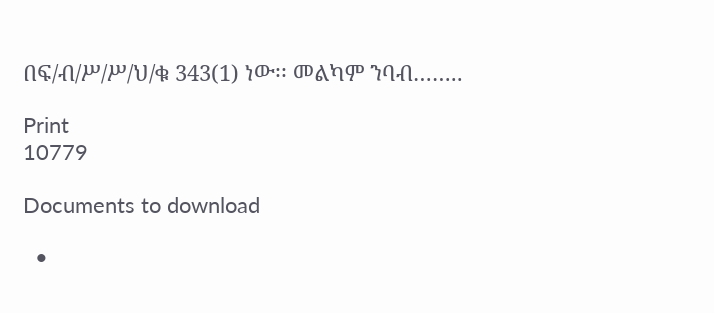በፍ/ብ/ሥ/ሥ/ህ/ቁ 343(1) ነው፡፡ መልካም ንባብ……..

Print
10779

Documents to download

  •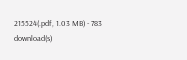215524(.pdf, 1.03 MB) - 783 download(s)